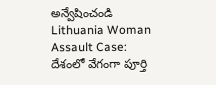అన్వేషించండి
Lithuania Woman Assault Case: దేశంలో వేగంగా పూర్తి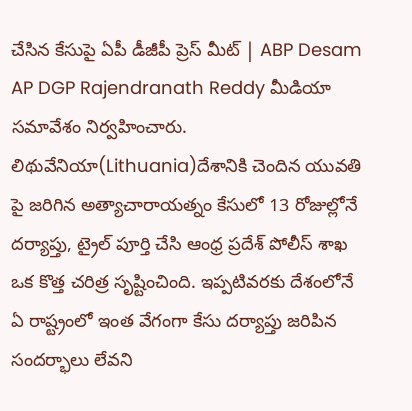చేసిన కేసుపై ఏపీ డీజీపీ ప్రెస్ మీట్ | ABP Desam
AP DGP Rajendranath Reddy మీడియా సమావేశం నిర్వహించారు. లిథువేనియా(Lithuania)దేశానికి చెందిన యువతి పై జరిగిన అత్యాచారాయత్నం కేసులో 13 రోజుల్లోనే దర్యాప్తు, ట్రైల్ పూర్తి చేసి ఆంధ్ర ప్రదేశ్ పోలీస్ శాఖ ఒక కొత్త చరిత్ర సృష్టించింది. ఇప్పటివరకు దేశంలోనే ఏ రాష్ట్రంలో ఇంత వేగంగా కేసు దర్యాప్తు జరిపిన సందర్భాలు లేవని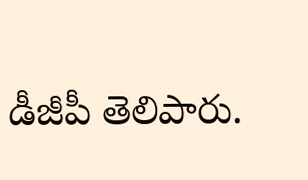డీజీపీ తెలిపారు.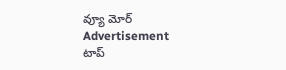వ్యూ మోర్
Advertisement
టాప్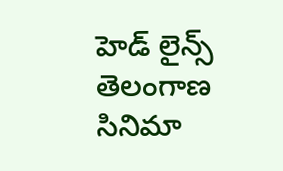హెడ్ లైన్స్
తెలంగాణ
సినిమా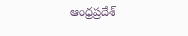ఆంధ్రప్రదేశ్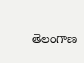తెలంగాణ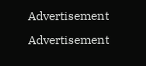Advertisement
Advertisement